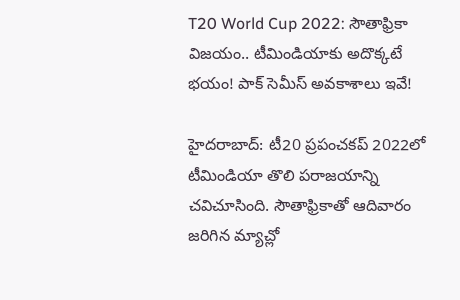T20 World Cup 2022: సౌతాఫ్రికా విజయం.. టీమిండియాకు అదొక్కటే భయం! పాక్ సెమీస్ అవకాశాలు ఇవే!

హైదరాబాద్: టీ20 ప్రపంచకప్ 2022లో టీమిండియా తొలి పరాజయాన్ని చవిచూసింది. సౌతాఫ్రికాతో ఆదివారం జరిగిన మ్యాచ్లో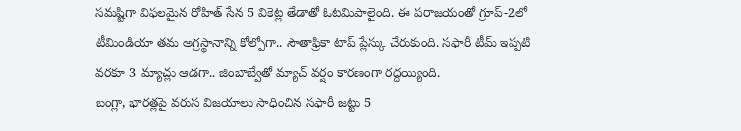సమష్టిగా విఫలమైన రోహిత్ సేన 5 వికెట్ల తేడాతో ఓటమిపాలైంది. ఈ పరాజయంతో గ్రూప్-2లో టీమిండియా తమ అగ్రస్థానాన్ని కోల్పోగా.. సౌతాఫ్రికా టాప్ ప్లేస్కు చేరుకుంది. సఫారీ టీమ్ ఇప్పటి వరకూ 3 మ్యాచ్లు ఆడగా.. జింబాబ్వేతో మ్యాచ్ వర్షం కారణంగా రద్దయ్యింది.
బంగ్లా, భారత్లపై వరుస విజయాలు సాధించిన సఫారీ జట్టు 5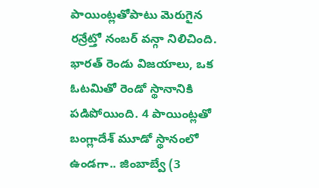పాయింట్లతోపాటు మెరుగైన రన్రేట్తో నంబర్ వన్గా నిలిచింది. భారత్ రెండు విజయాలు, ఒక ఓటమితో రెండో స్థానానికి పడిపోయింది. 4 పాయింట్లతో బంగ్లాదేశ్ మూడో స్థానంలో ఉండగా.. జింబాబ్వే (3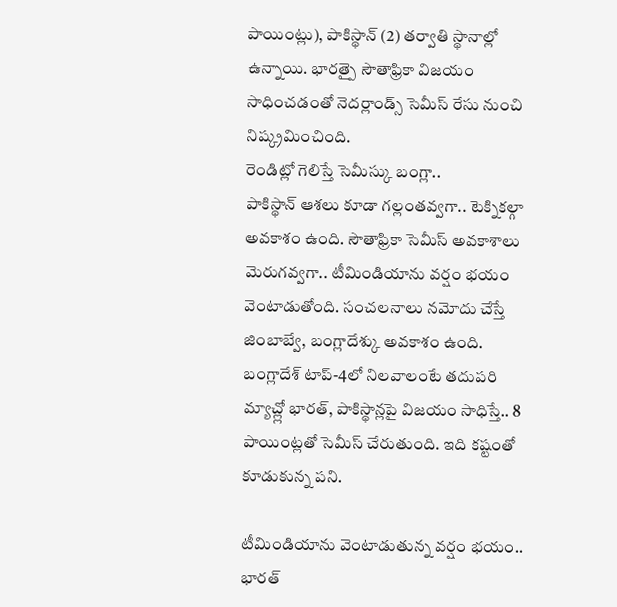పాయింట్లు), పాకిస్థాన్ (2) తర్వాతి స్థానాల్లో ఉన్నాయి. భారత్పై సౌతాఫ్రికా విజయం సాధించడంతో నెదర్లాండ్స్ సెమీస్ రేసు నుంచి నిష్క్రమించింది.
రెండిట్లో గెలిస్తే సెమీస్కు బంగ్లా..
పాకిస్థాన్ ఆశలు కూడా గల్లంతవ్వగా.. టెక్నికల్గా అవకాశం ఉంది. సౌతాఫ్రికా సెమీస్ అవకాశాలు మెరుగవ్వగా.. టీమిండియాను వర్షం భయం వెంటాడుతోంది. సంచలనాలు నమోదు చేస్తే జింబాబ్వే, బంగ్లాదేశ్కు అవకాశం ఉంది. బంగ్లాదేశ్ టాప్-4లో నిలవాలంటే తదుపరి మ్యాచ్ల్లో భారత్, పాకిస్థాన్లపై విజయం సాధిస్తే.. 8 పాయింట్లతో సెమీస్ చేరుతుంది. ఇది కష్టంతో కూడుకున్న పని.

టీమిండియాను వెంటాడుతున్న వర్షం భయం..
భారత్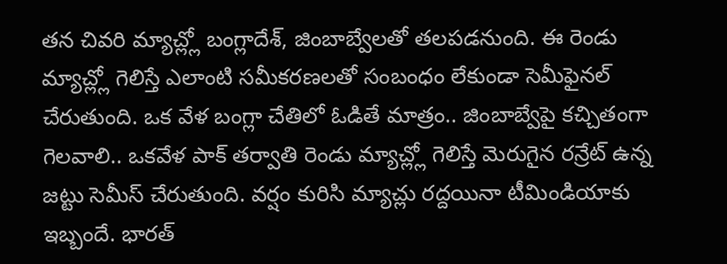తన చివరి మ్యాచ్ల్లో బంగ్లాదేశ్, జింబాబ్వేలతో తలపడనుంది. ఈ రెండు మ్యాచ్ల్లో గెలిస్తే ఎలాంటి సమీకరణలతో సంబంధం లేకుండా సెమీఫైనల్ చేరుతుంది. ఒక వేళ బంగ్లా చేతిలో ఓడితే మాత్రం.. జింబాబ్వేపై కచ్చితంగా గెలవాలి.. ఒకవేళ పాక్ తర్వాతి రెండు మ్యాచ్ల్లో గెలిస్తే మెరుగైన రన్రేట్ ఉన్న జట్టు సెమీస్ చేరుతుంది. వర్షం కురిసి మ్యాచ్లు రద్దయినా టీమిండియాకు ఇబ్బందే. భారత్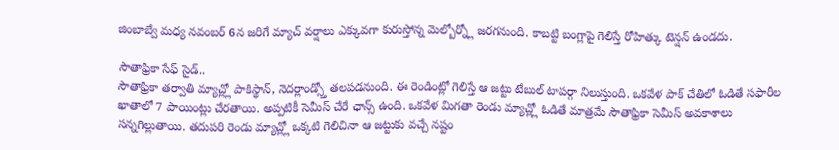జింబాబ్వే మధ్య నవంబర్ 6న జరిగే మ్యాచ్ వర్షాలు ఎక్కువగా కురుస్తోన్న మెల్బోర్న్లో జరగనుంది. కాబట్టి బంగ్లాపై గెలిస్తే రోహిత్కు టెన్షన్ ఉండదు.

సౌతాఫ్రికా సేఫ్ సైడ్..
సౌతాఫ్రికా తర్వాతి మ్యాచ్ల్లో పాకిస్థాన్, నెదర్లాండ్స్తో తలపడనుంది. ఈ రెండింట్లో గెలిస్తే ఆ జట్టు టేబుల్ టాపర్గా నిలుస్తుంది. ఒకవేళ పాక్ చేతిలో ఓడితే సఫారీల ఖాతాలో 7 పాయింట్లు చేరతాయి. అప్పటికీ సెమీస్ చేరే ఛాన్స్ ఉంది. ఒకవేళ మిగతా రెండు మ్యాచ్ల్లో ఓడితే మాత్రమే సౌతాఫ్రికా సెమీస్ అవకాశాలు సన్నగిల్లుతాయి. తదుపరి రెండు మ్యాచ్ల్లో ఒక్కటి గెలిచినా ఆ జట్టుకు వచ్చే నష్టం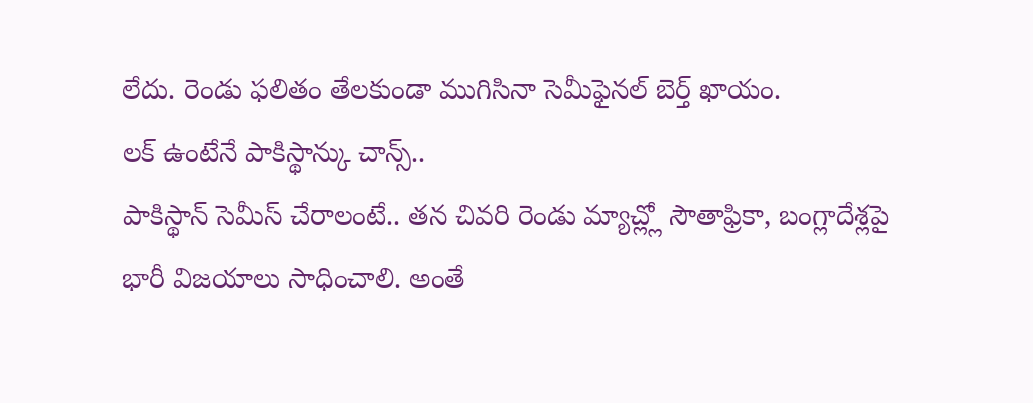లేదు. రెండు ఫలితం తేలకుండా ముగిసినా సెమీఫైనల్ బెర్త్ ఖాయం.
లక్ ఉంటేనే పాకిస్థాన్కు చాన్స్..
పాకిస్థాన్ సెమీస్ చేరాలంటే.. తన చివరి రెండు మ్యాచ్ల్లో సౌతాఫ్రికా, బంగ్లాదేశ్లపై భారీ విజయాలు సాధించాలి. అంతే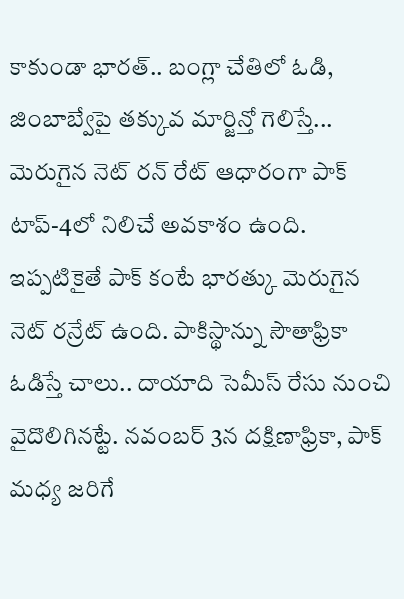కాకుండా భారత్.. బంగ్లా చేతిలో ఓడి, జింబాబ్వేపై తక్కువ మార్జిన్తో గెలిస్తే... మెరుగైన నెట్ రన్ రేట్ ఆధారంగా పాక్ టాప్-4లో నిలిచే అవకాశం ఉంది. ఇప్పటికైతే పాక్ కంటే భారత్కు మెరుగైన నెట్ రన్రేట్ ఉంది. పాకిస్థాన్ను సౌతాఫ్రికా ఓడిస్తే చాలు.. దాయాది సెమీస్ రేసు నుంచి వైదొలిగినట్టే. నవంబర్ 3న దక్షిణాఫ్రికా, పాక్ మధ్య జరిగే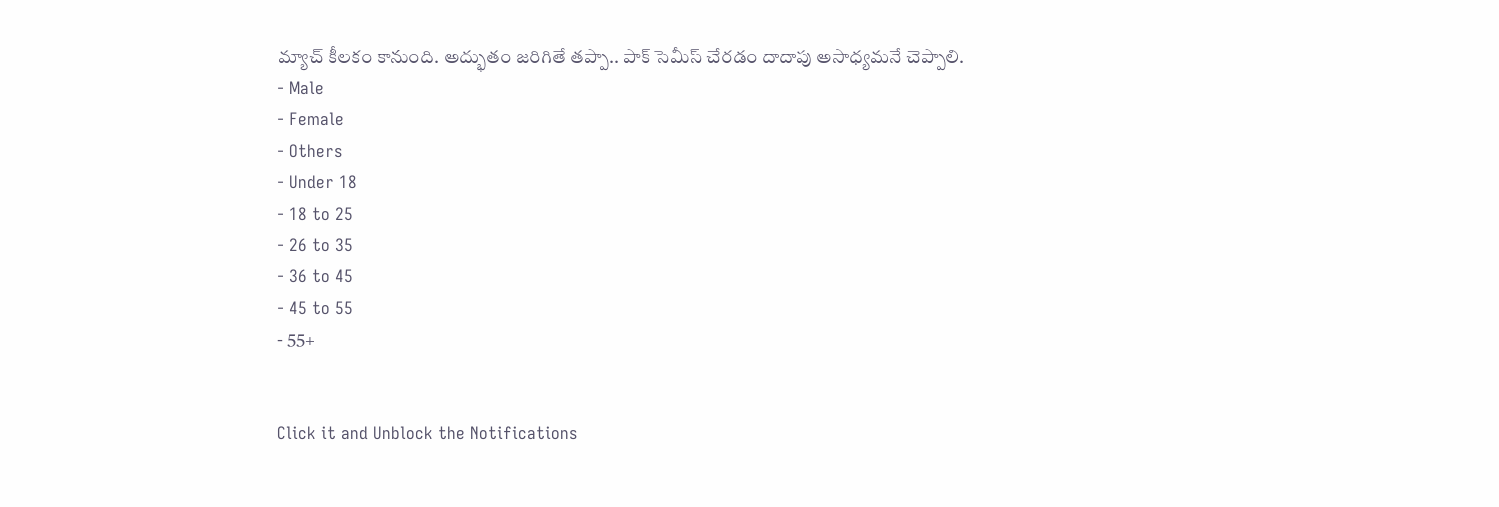మ్యాచ్ కీలకం కానుంది. అద్భుతం జరిగితే తప్పా.. పాక్ సెమీస్ చేరడం దాదాపు అసాధ్యమనే చెప్పాలి.
- Male
- Female
- Others
- Under 18
- 18 to 25
- 26 to 35
- 36 to 45
- 45 to 55
- 55+


Click it and Unblock the Notifications